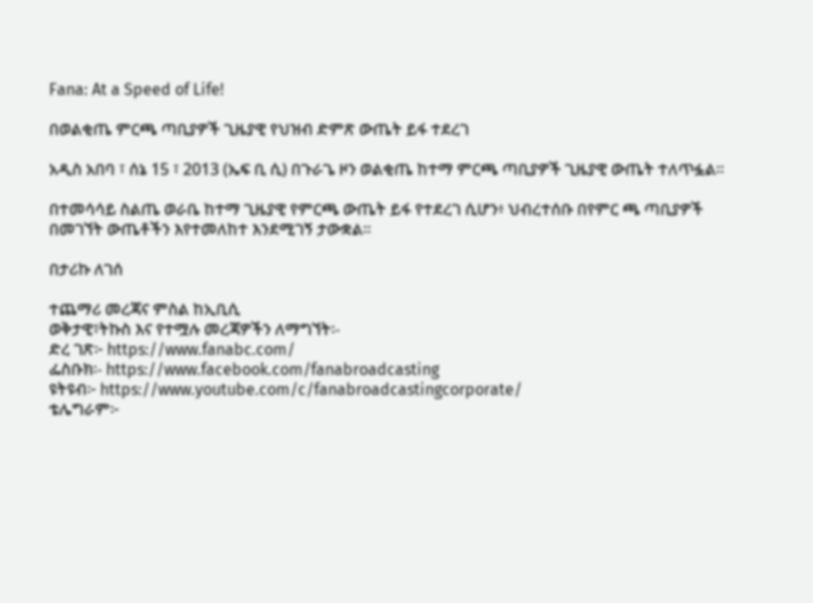Fana: At a Speed of Life!

በወልቂጤ ምርጫ ጣቢያዎች ጊዜያዊ የህዝብ ድምጽ ውጤት ይፋ ተደረገ

አዲስ አበባ ፣ ሰኔ 15 ፣ 2013 (ኤፍ ቢ ሲ) በጉራጌ ዞን ወልቂጤ ከተማ ምርጫ ጣቢያዎች ጊዜያዊ ውጤት ተለጥፏል፡፡

በተመሳሳይ ስልጤ ወራቤ ከተማ ጊዜያዊ የምርጫ ውጤት ይፋ የተደረገ ሲሆን፥ ህብረተሰቡ በየምር ጫ ጣቢያዎች በመገኘት ውጤቶችን እየተመለከተ እንደሚገኝ ታውቋል፡፡

በታሪኩ ለገሰ

ተጨማሪ መረጃና ምስል ከኢቢሲ
ወቅታዊ፣ትኩስ እና የተሟሉ መረጃዎችን ለማግኘት፡-
ድረ ገጽ፦ https://www.fanabc.com/
ፌስቡክ፡- https://www.facebook.com/fanabroadcasting
ዩትዩብ፦ https://www.youtube.com/c/fanabroadcastingcorporate/
ቴሌግራም፦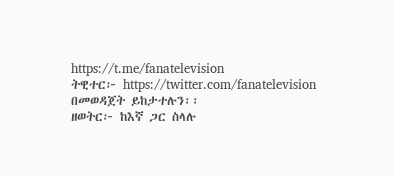https://t.me/fanatelevision
ትዊተር፦ https://twitter.com/fanatelevision በመወዳጀት ይከታተሉን፡፡
ዘወትር፦ ከእኛ ጋር ስላሉ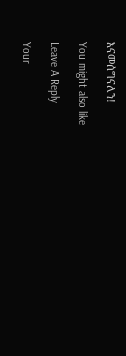እናመሰግናለን!

You might also like

Leave A Reply

Your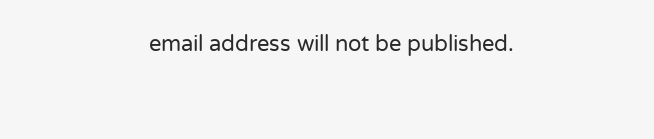email address will not be published.